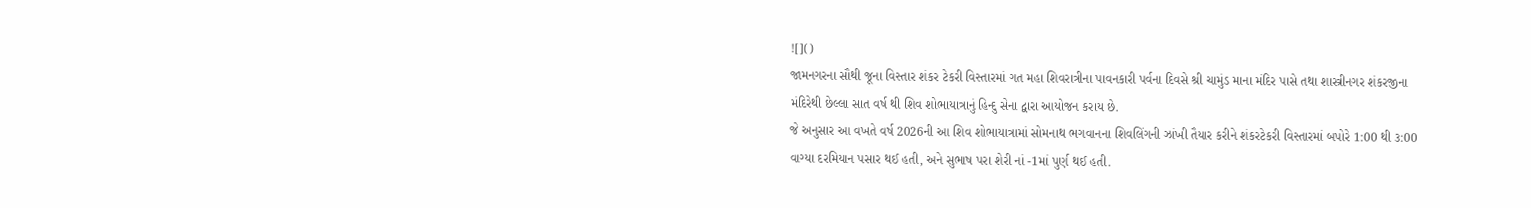![]()
જામનગરના સૌથી જૂના વિસ્તાર શંકર ટેકરી વિસ્તારમાં ગત મહા શિવરાત્રીના પાવનકારી પર્વના દિવસે શ્રી ચામુંડ માના મંદિર પાસે તથા શાસ્ત્રીનગર શંકરજીના મંદિરેથી છેલ્લા સાત વર્ષ થી શિવ શોભાયાત્રાનું હિન્દુ સેના દ્વારા આયોજન કરાય છે.
જે અનુસાર આ વખતે વર્ષ 2026ની આ શિવ શોભાયાત્રામાં સોમનાથ ભગવાનના શિવલિંગની ઝાંખી તૈયાર કરીને શંકરટેકરી વિસ્તારમાં બપોરે 1:00 થી ૩:00 વાગ્યા દરમિયાન પસાર થઈ હતી, અને સુભાષ પરા શેરી નાં -1માં પુર્ણ થઈ હતી.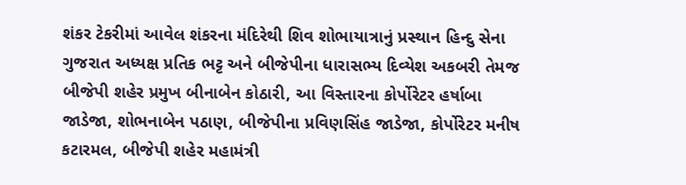શંકર ટેકરીમાં આવેલ શંકરના મંદિરેથી શિવ શોભાયાત્રાનું પ્રસ્થાન હિન્દુ સેના ગુજરાત અધ્યક્ષ પ્રતિક ભટ્ટ અને બીજેપીના ધારાસભ્ય દિવ્યેશ અકબરી તેમજ બીજેપી શહેર પ્રમુખ બીનાબેન કોઠારી, આ વિસ્તારના કોર્પોરેટર હર્ષાબા જાડેજા, શોભનાબેન પઠાણ, બીજેપીના પ્રવિણસિંહ જાડેજા, કોર્પોરેટર મનીષ કટારમલ, બીજેપી શહેર મહામંત્રી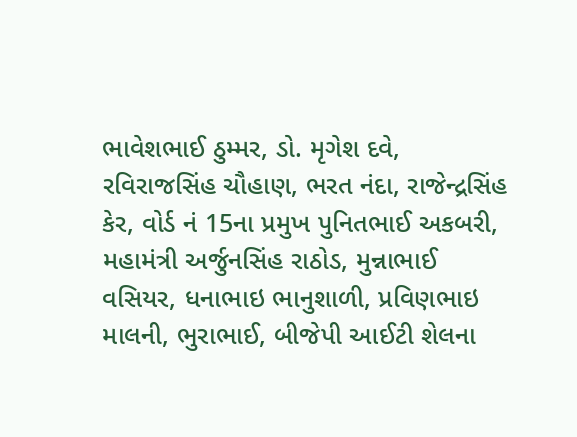ભાવેશભાઈ ઠુમ્મર, ડો. મૃગેશ દવે, રવિરાજસિંહ ચૌહાણ, ભરત નંદા, રાજેન્દ્રસિંહ કેર, વોર્ડ નં 15ના પ્રમુખ પુનિતભાઈ અકબરી, મહામંત્રી અર્જુનસિંહ રાઠોડ, મુન્નાભાઈ વસિયર, ધનાભાઇ ભાનુશાળી, પ્રવિણભાઇ માલની, ભુરાભાઈ, બીજેપી આઈટી શેલના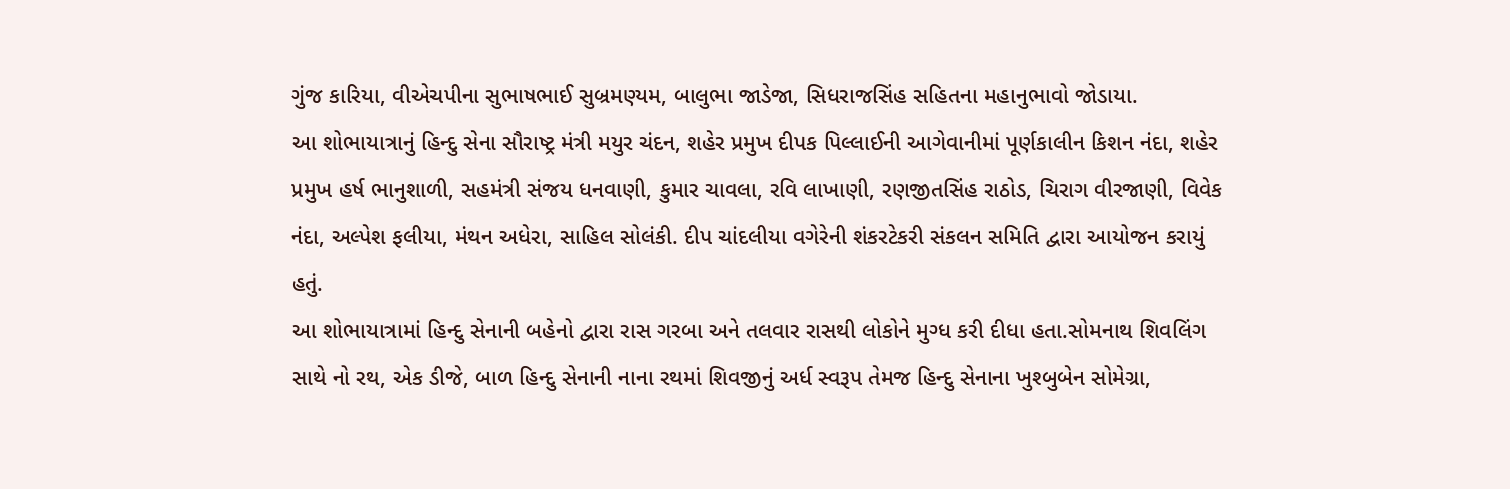ગુંજ કારિયા, વીએચપીના સુભાષભાઈ સુબ્રમણ્યમ, બાલુભા જાડેજા, સિધરાજસિંહ સહિતના મહાનુભાવો જોડાયા.
આ શોભાયાત્રાનું હિન્દુ સેના સૌરાષ્ટ્ર મંત્રી મયુર ચંદન, શહેર પ્રમુખ દીપક પિલ્લાઈની આગેવાનીમાં પૂર્ણકાલીન કિશન નંદા, શહેર પ્રમુખ હર્ષ ભાનુશાળી, સહમંત્રી સંજય ધનવાણી, કુમાર ચાવલા, રવિ લાખાણી, રણજીતસિંહ રાઠોડ, ચિરાગ વીરજાણી, વિવેક નંદા, અલ્પેશ ફલીયા, મંથન અધેરા, સાહિલ સોલંકી. દીપ ચાંદલીયા વગેરેની શંકરટેકરી સંકલન સમિતિ દ્વારા આયોજન કરાયું હતું.
આ શોભાયાત્રામાં હિન્દુ સેનાની બહેનો દ્વારા રાસ ગરબા અને તલવાર રાસથી લોકોને મુગ્ધ કરી દીધા હતા.સોમનાથ શિવલિંગ સાથે નો રથ, એક ડીજે, બાળ હિન્દુ સેનાની નાના રથમાં શિવજીનું અર્ધ સ્વરૂપ તેમજ હિન્દુ સેનાના ખુશ્બુબેન સોમેગ્રા,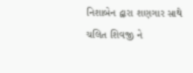નિશાબેન દ્વારા શણગાર સાથે ચલિત શિવજી ને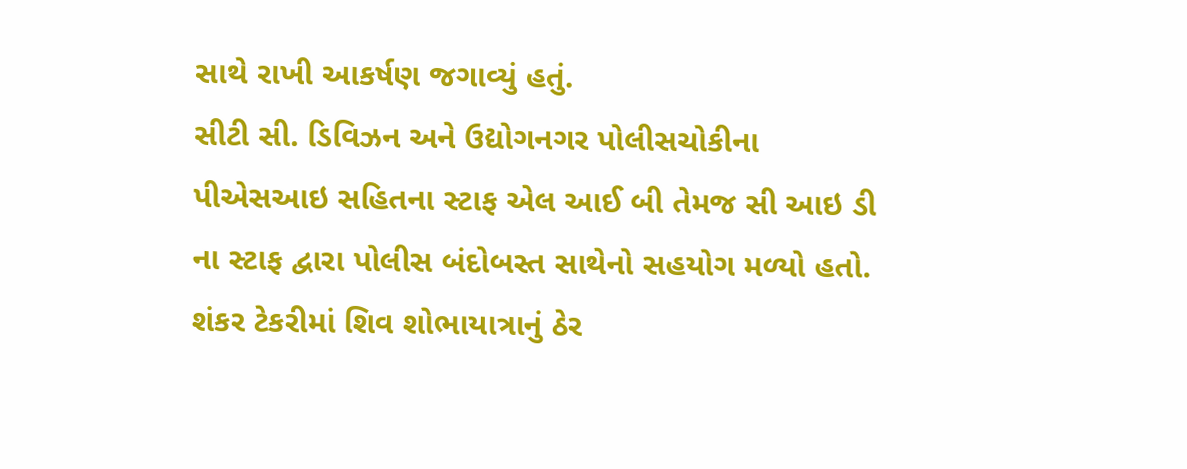સાથે રાખી આકર્ષણ જગાવ્યું હતું.
સીટી સી. ડિવિઝન અને ઉદ્યોગનગર પોલીસચોકીના પીએસઆઇ સહિતના સ્ટાફ એલ આઈ બી તેમજ સી આઇ ડી ના સ્ટાફ દ્વારા પોલીસ બંદોબસ્ત સાથેનો સહયોગ મળ્યો હતો. શંકર ટેકરીમાં શિવ શોભાયાત્રાનું ઠેર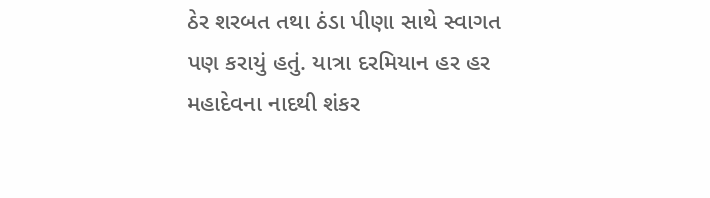ઠેર શરબત તથા ઠંડા પીણા સાથે સ્વાગત પણ કરાયું હતું. યાત્રા દરમિયાન હર હર મહાદેવના નાદથી શંકર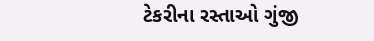ટેકરીના રસ્તાઓ ગુંજી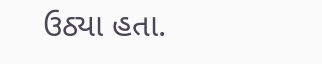ઉઠ્યા હતા.